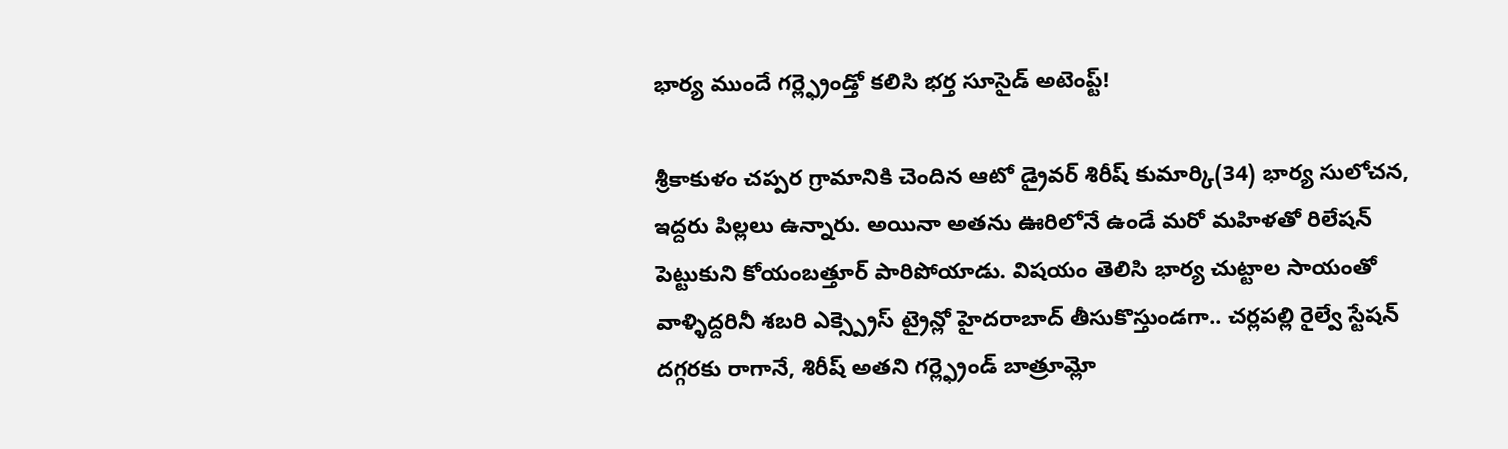భార్య ముందే గర్ల్ఫ్రెండ్తో కలిసి భర్త సూసైడ్ అటెంప్ట్!

శ్రీకాకుళం చప్పర గ్రామానికి చెందిన ఆటో డ్రైవర్ శిరీష్ కుమార్కి(34) భార్య సులోచన, ఇద్దరు పిల్లలు ఉన్నారు. అయినా అతను ఊరిలోనే ఉండే మరో మహిళతో రిలేషన్ పెట్టుకుని కోయంబత్తూర్ పారిపోయాడు. విషయం తెలిసి భార్య చుట్టాల సాయంతో వాళ్ళిద్దరినీ శబరి ఎక్స్ప్రెస్ ట్రైన్లో హైదరాబాద్ తీసుకొస్తుండగా.. చర్లపల్లి రైల్వే స్టేషన్ దగ్గరకు రాగానే, శిరీష్ అతని గర్ల్ఫ్రెండ్ బాత్రూమ్లో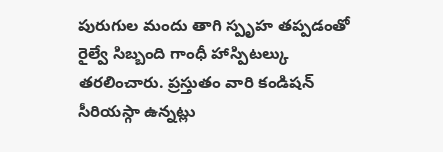పురుగుల మందు తాగి స్పృహ తప్పడంతో రైల్వే సిబ్బంది గాంధీ హాస్పిటల్కు తరలించారు. ప్రస్తుతం వారి కండిషన్ సీరియస్గా ఉన్నట్లు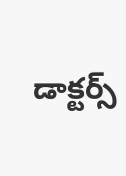డాక్టర్స్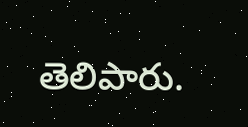తెలిపారు.